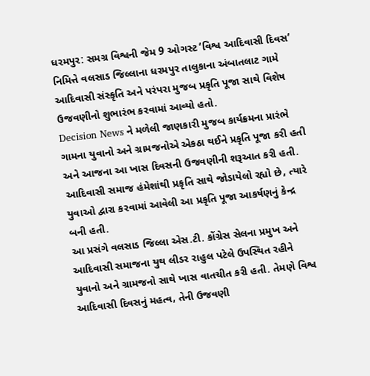ધરમપુર: સમગ્ર વિશ્વની જેમ 9 ઓગસ્ટ ‘વિશ્વ આદિવાસી દિવસ’ નિમિત્તે વલસાડ જિલ્લાના ધરમપુર તાલુકાના અંબાતલાટ ગામે આદિવાસી સંસ્કૃતિ અને પરંપરા મુજબ પ્રકૃતિ પૂજા સાથે વિશેષ ઉજવણીનો શુભારંભ કરવામાં આવ્યો હતો.
Decision News ને મળેલી જાણકારી મુજબ કાર્યક્રમના પ્રારંભે ગામના યુવાનો અને ગ્રામજનોએ એકઠા થઈને પ્રકૃતિ પૂજા કરી હતી અને આજના આ ખાસ દિવસની ઉજવણીની શરૂઆત કરી હતી. આદિવાસી સમાજ હંમેશાંથી પ્રકૃતિ સાથે જોડાયેલો રહ્યો છે, ત્યારે યુવાઓ દ્વારા કરવામાં આવેલી આ પ્રકૃતિ પૂજા આકર્ષણનું કેન્દ્ર બની હતી.
આ પ્રસંગે વલસાડ જિલ્લા એસ.ટી. કોંગ્રેસ સેલના પ્રમુખ અને આદિવાસી સમાજના યુથ લીડર રાહુલ પટેલે ઉપસ્થિત રહીને યુવાનો અને ગ્રામજનો સાથે ખાસ વાતચીત કરી હતી. તેમણે વિશ્વ આદિવાસી દિવસનું મહત્વ, તેની ઉજવણી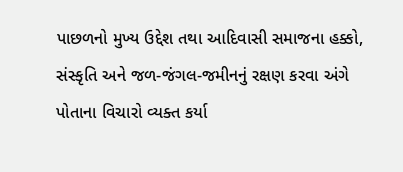પાછળનો મુખ્ય ઉદ્દેશ તથા આદિવાસી સમાજના હક્કો, સંસ્કૃતિ અને જળ-જંગલ-જમીનનું રક્ષણ કરવા અંગે પોતાના વિચારો વ્યક્ત કર્યા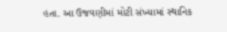હતા. આ ઉજવણીમાં મોટી સંખ્યામાં સ્થાનિક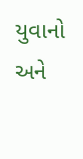યુવાનો અને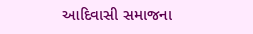આદિવાસી સમાજના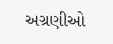અગ્રણીઓ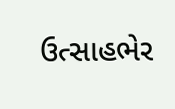ઉત્સાહભેર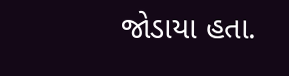જોડાયા હતા.